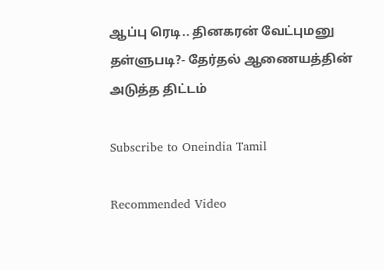ஆப்பு ரெடி.. தினகரன் வேட்புமனு தள்ளுபடி?- தேர்தல் ஆணையத்தின் அடுத்த திட்டம்

Subscribe to Oneindia Tamil

Recommended Video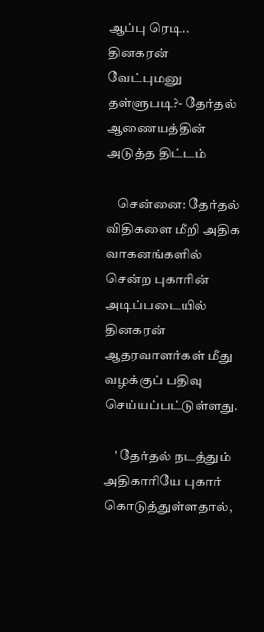ஆப்பு ரெடி.. தினகரன் வேட்புமனு தள்ளுபடி?- தேர்தல் ஆணையத்தின் அடுத்த திட்டம்

    சென்னை: தேர்தல் விதிகளை மீறி அதிக வாகனங்களில் சென்ற புகாரின் அடிப்படையில் தினகரன் ஆதரவாளர்கள் மீது வழக்குப் பதிவு செய்யப்பட்டுள்ளது.

    ' தேர்தல் நடத்தும் அதிகாரியே புகார் கொடுத்துள்ளதால்,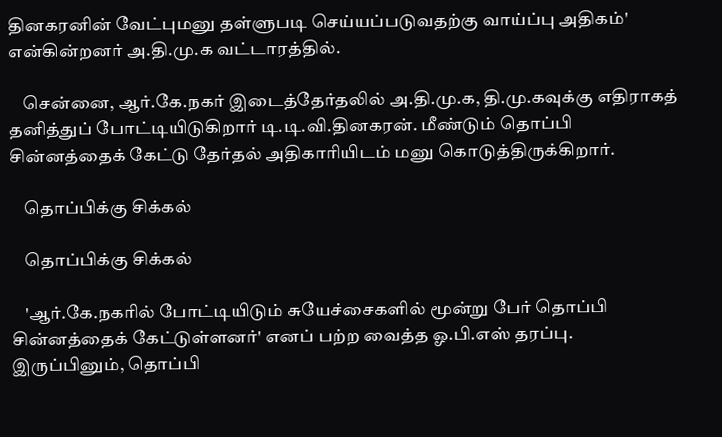தினகரனின் வேட்புமனு தள்ளுபடி செய்யப்படுவதற்கு வாய்ப்பு அதிகம்' என்கின்றனர் அ.தி.மு.க வட்டாரத்தில்.

    சென்னை, ஆர்.கே.நகர் இடைத்தேர்தலில் அ.தி.மு.க, தி.மு.கவுக்கு எதிராகத் தனித்துப் போட்டியிடுகிறார் டி.டி.வி.தினகரன். மீண்டும் தொப்பி சின்னத்தைக் கேட்டு தேர்தல் அதிகாரியிடம் மனு கொடுத்திருக்கிறார்.

    தொப்பிக்கு சிக்கல்

    தொப்பிக்கு சிக்கல்

    'ஆர்.கே.நகரில் போட்டியிடும் சுயேச்சைகளில் மூன்று பேர் தொப்பி சின்னத்தைக் கேட்டுள்ளனர்' எனப் பற்ற வைத்த ஓ.பி.எஸ் தரப்பு. இருப்பினும், தொப்பி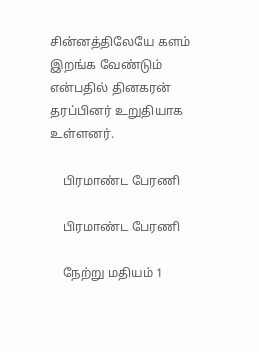சின்னத்திலேயே களம் இறங்க வேண்டும் என்பதில் தினகரன் தரப்பினர் உறுதியாக உள்ளனர்.

    பிரமாண்ட பேரணி

    பிரமாண்ட பேரணி

    நேற்று மதியம் 1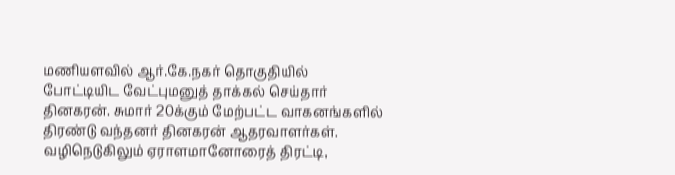மணியளவில் ஆர்.கே.நகர் தொகுதியில் போட்டியிட வேட்புமனுத் தாக்கல் செய்தார் தினகரன். சுமார் 20க்கும் மேற்பட்ட வாகனங்களில் திரண்டு வந்தனர் தினகரன் ஆதரவாளர்கள். வழிநெடுகிலும் ஏராளமானோரைத் திரட்டி,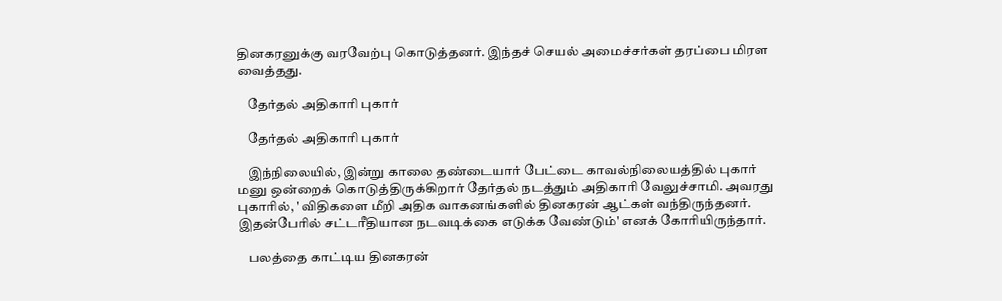தினகரனுக்கு வரவேற்பு கொடுத்தனர். இந்தச் செயல் அமைச்சர்கள் தரப்பை மிரள வைத்தது.

    தேர்தல் அதிகாரி புகார்

    தேர்தல் அதிகாரி புகார்

    இந்நிலையில், இன்று காலை தண்டையார் பேட்டை காவல்நிலையத்தில் புகார் மனு ஒன்றைக் கொடுத்திருக்கிறார் தேர்தல் நடத்தும் அதிகாரி வேலுச்சாமி. அவரது புகாரில், ' விதிகளை மீறி அதிக வாகனங்களில் தினகரன் ஆட்கள் வந்திருந்தனர். இதன்பேரில் சட்டரீதியான நடவடிக்கை எடுக்க வேண்டும்' எனக் கோரியிருந்தார்.

    பலத்தை காட்டிய தினகரன்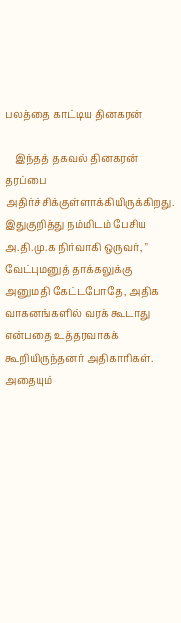பலத்தை காட்டிய தினகரன்

    இந்தத் தகவல் தினகரன் தரப்பை அதிர்ச்சிக்குள்ளாக்கியிருக்கிறது. இதுகுறித்து நம்மிடம் பேசிய அ.தி.மு.க நிர்வாகி ஒருவர், " வேட்புமனுத் தாக்கலுக்கு அனுமதி கேட்டபோதே, அதிக வாகனங்களில் வரக் கூடாது என்பதை உத்தரவாகக் கூறியிருந்தனர் அதிகாரிகள். அதையும்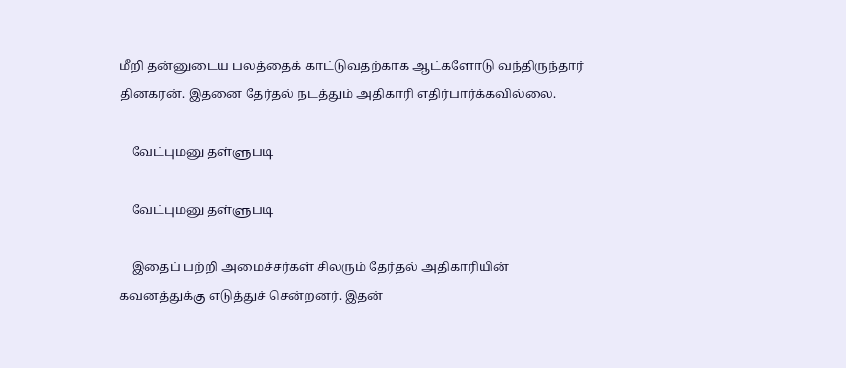மீறி தன்னுடைய பலத்தைக் காட்டுவதற்காக ஆட்களோடு வந்திருந்தார் தினகரன். இதனை தேர்தல் நடத்தும் அதிகாரி எதிர்பார்க்கவில்லை.

    வேட்புமனு தள்ளுபடி

    வேட்புமனு தள்ளுபடி

    இதைப் பற்றி அமைச்சர்கள் சிலரும் தேர்தல் அதிகாரியின் கவனத்துக்கு எடுத்துச் சென்றனர். இதன்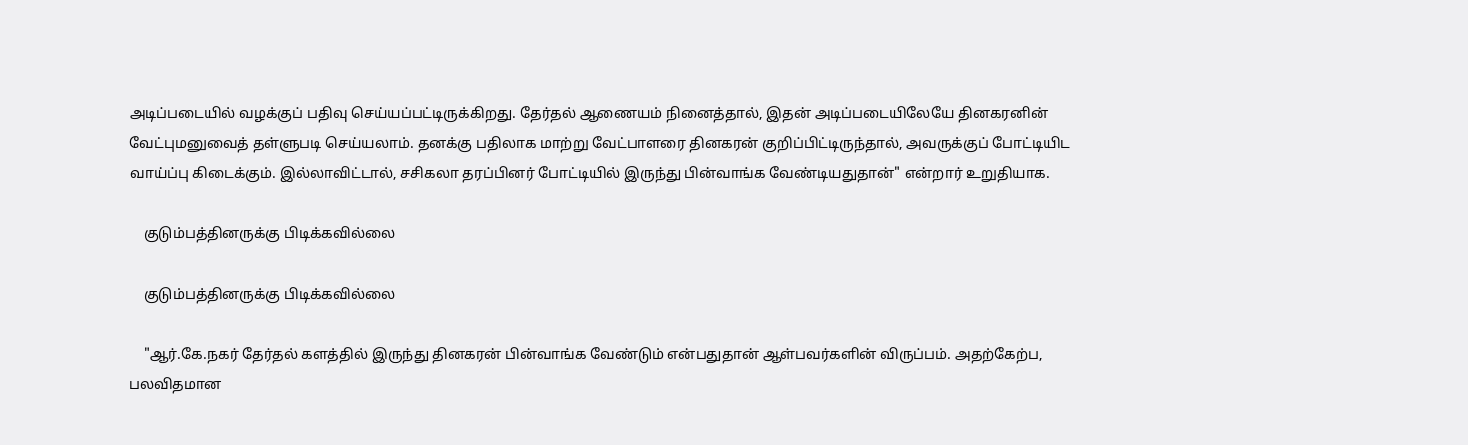அடிப்படையில் வழக்குப் பதிவு செய்யப்பட்டிருக்கிறது. தேர்தல் ஆணையம் நினைத்தால், இதன் அடிப்படையிலேயே தினகரனின் வேட்புமனுவைத் தள்ளுபடி செய்யலாம். தனக்கு பதிலாக மாற்று வேட்பாளரை தினகரன் குறிப்பிட்டிருந்தால், அவருக்குப் போட்டியிட வாய்ப்பு கிடைக்கும். இல்லாவிட்டால், சசிகலா தரப்பினர் போட்டியில் இருந்து பின்வாங்க வேண்டியதுதான்" என்றார் உறுதியாக.

    குடும்பத்தினருக்கு பிடிக்கவில்லை

    குடும்பத்தினருக்கு பிடிக்கவில்லை

    "ஆர்.கே.நகர் தேர்தல் களத்தில் இருந்து தினகரன் பின்வாங்க வேண்டும் என்பதுதான் ஆள்பவர்களின் விருப்பம். அதற்கேற்ப, பலவிதமான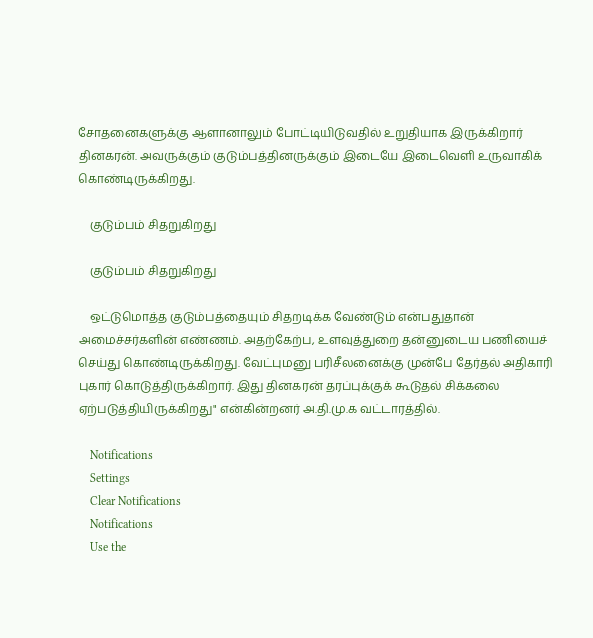சோதனைகளுக்கு ஆளானாலும் போட்டியிடுவதில் உறுதியாக இருக்கிறார் தினகரன். அவருக்கும் குடும்பத்தினருக்கும் இடையே இடைவெளி உருவாகிக் கொண்டிருக்கிறது.

    குடும்பம் சிதறுகிறது

    குடும்பம் சிதறுகிறது

    ஒட்டுமொத்த குடும்பத்தையும் சிதறடிக்க வேண்டும் என்பதுதான் அமைச்சர்களின் எண்ணம். அதற்கேற்ப, உளவுத்துறை தன்னுடைய பணியைச் செய்து கொண்டிருக்கிறது. வேட்புமனு பரிசீலனைக்கு முன்பே தேர்தல் அதிகாரி புகார் கொடுத்திருக்கிறார். இது தினகரன் தரப்புக்குக் கூடுதல் சிக்கலை ஏற்படுத்தியிருக்கிறது" என்கின்றனர் அ.தி.மு.க வட்டாரத்தில்.

    Notifications
    Settings
    Clear Notifications
    Notifications
    Use the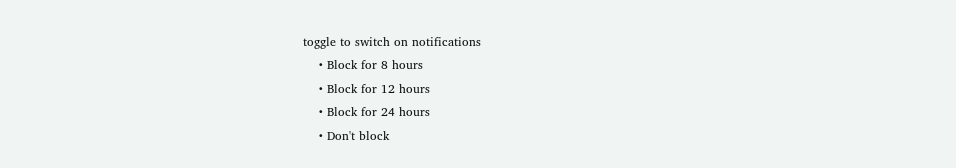toggle to switch on notifications
    • Block for 8 hours
    • Block for 12 hours
    • Block for 24 hours
    • Don't block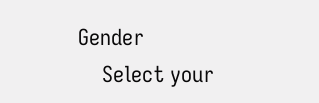Gender
    Select your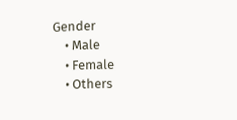Gender
    • Male
    • Female
    • Others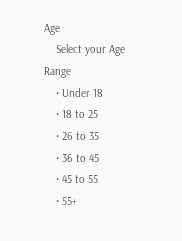Age
    Select your Age Range
    • Under 18
    • 18 to 25
    • 26 to 35
    • 36 to 45
    • 45 to 55
    • 55+